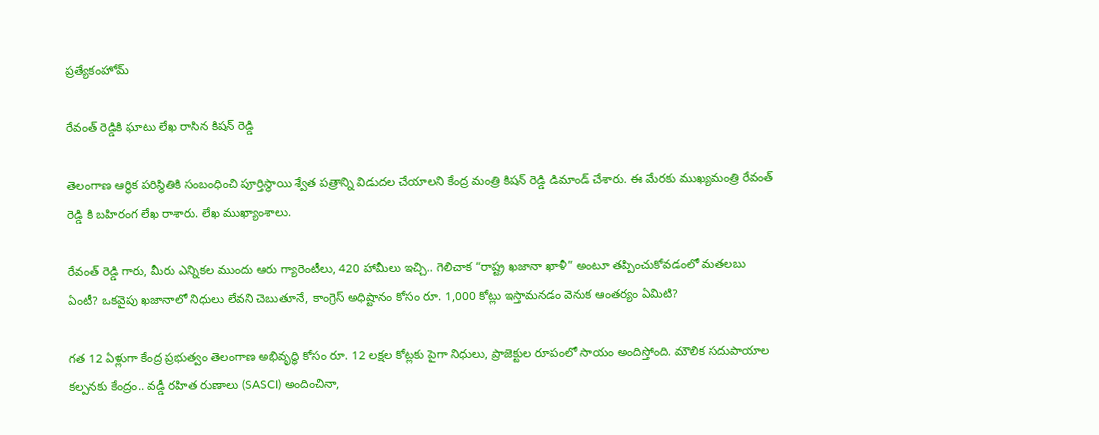ప్రత్యేకంహోమ్

రేవంత్ రెడ్డికి ఘాటు లేఖ రాసిన కిషన్ రెడ్డి

తెలంగాణ ఆర్థిక పరిస్థితికి సంబంధించి పూర్తిస్థాయి శ్వేత పత్రాన్ని విడుదల చేయాలని కేంద్ర మంత్రి కిషన్ రెడ్డి డిమాండ్ చేశారు. ఈ మేరకు ముఖ్యమంత్రి రేవంత్ రెడ్డి కి బహిరంగ లేఖ రాశారు. లేఖ ముఖ్యాంశాలు.

రేవంత్ రెడ్డి గారు, మీరు ఎన్నికల ముందు ఆరు గ్యారెంటీలు, 420 హామీలు ఇచ్చి.. గెలిచాక “రాష్ట్ర ఖజానా ఖాళీ” అంటూ తప్పించుకోవడంలో మతలబు ఏంటీ? ఒకవైపు ఖజానాలో నిధులు లేవని చెబుతూనే, కాంగ్రెస్ అధిష్టానం కోసం రూ. 1,000 కోట్లు ఇస్తామనడం వెనుక ఆంతర్యం ఏమిటి?

గత 12 ఏళ్లుగా కేంద్ర ప్రభుత్వం తెలంగాణ అభివృద్ధి కోసం రూ. 12 లక్షల కోట్లకు పైగా నిధులు, ప్రాజెక్టుల రూపంలో సాయం అందిస్తోంది. మౌలిక సదుపాయాల కల్పనకు కేంద్రం.. వడ్డీ రహిత రుణాలు (SASCI) అందించినా,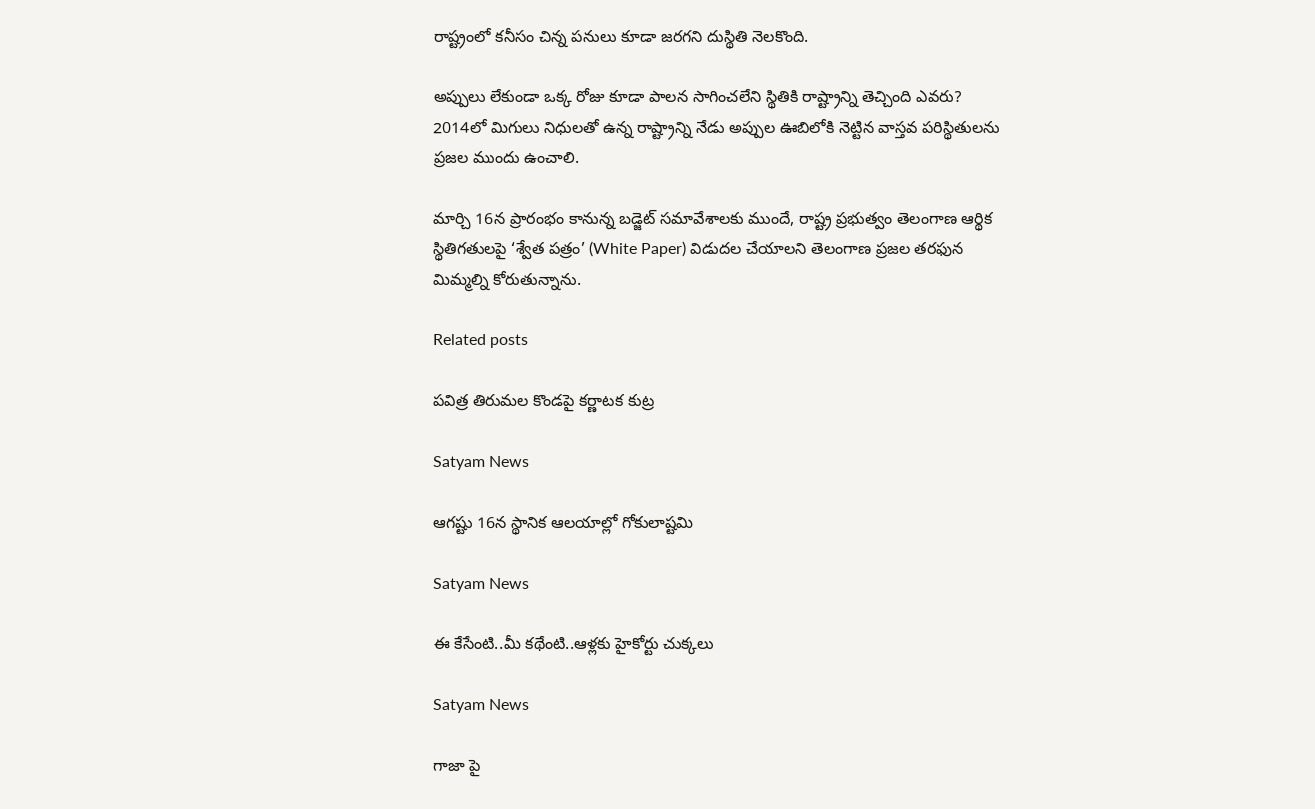రాష్ట్రంలో కనీసం చిన్న పనులు కూడా జరగని దుస్థితి నెలకొంది.

అప్పులు లేకుండా ఒక్క రోజు కూడా పాలన సాగించలేని స్థితికి రాష్ట్రాన్ని తెచ్చింది ఎవరు? 2014లో మిగులు నిధులతో ఉన్న రాష్ట్రాన్ని నేడు అప్పుల ఊబిలోకి నెట్టిన వాస్తవ పరిస్థితులను ప్రజల ముందు ఉంచాలి.

మార్చి 16న ప్రారంభం కానున్న బడ్జెట్ సమావేశాలకు ముందే, రాష్ట్ర ప్రభుత్వం తెలంగాణ ఆర్థిక స్థితిగతులపై ‘శ్వేత పత్రం’ (White Paper) విడుదల చేయాలని తెలంగాణ ప్రజల తరఫున మిమ్మల్ని కోరుతున్నాను.

Related posts

పవిత్ర తిరుమల కొండపై కర్ణాటక కుట్ర

Satyam News

ఆగష్టు 16న స్థానిక ఆలయాల్లో గోకులాష్టమి

Satyam News

ఈ కేసేంటి..మీ కథేంటి..ఆళ్లకు హైకోర్టు చుక్కలు

Satyam News

గాజా పై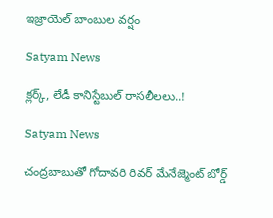ఇజ్రాయెల్ బాంబుల వర్షం

Satyam News

క్లర్క్, లేడీ కానిస్టేబుల్ రాసలీలలు..!

Satyam News

చంద్రబాబుతో గోదావరి రివర్ మేనేజ్మెంట్ బోర్డ్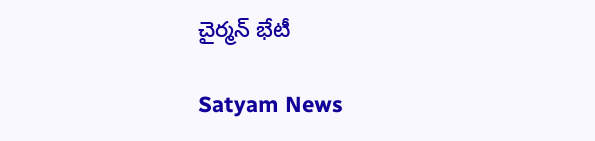చైర్మన్ భేటీ

Satyam News